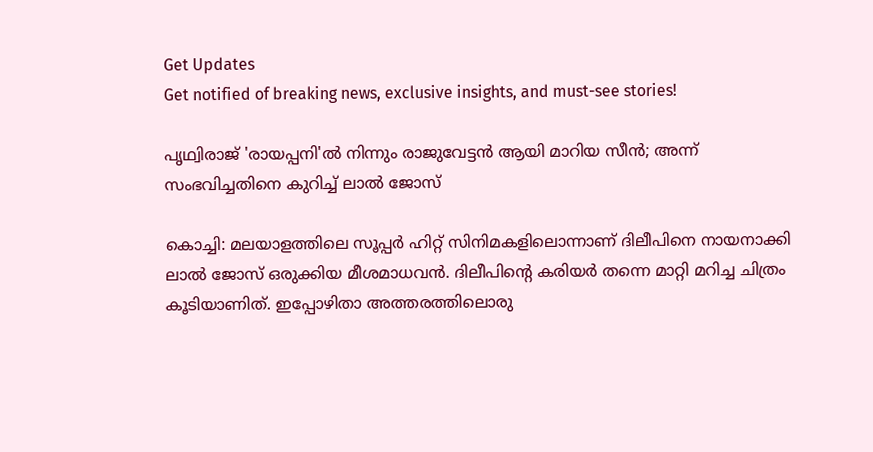Get Updates
Get notified of breaking news, exclusive insights, and must-see stories!

പൃഥ്വിരാജ് 'രായപ്പനി'ൽ നിന്നും രാജുവേട്ടൻ ആയി മാറിയ സീൻ; അന്ന് സംഭവിച്ചതിനെ കുറിച്ച് ലാൽ ജോസ്

കൊച്ചി: മലയാളത്തിലെ സൂപ്പർ ഹിറ്റ് സിനിമകളിലൊന്നാണ് ദിലീപിനെ നായനാക്കി ലാൽ ജോസ് ഒരുക്കിയ മീശമാധവൻ. ദിലീപിന്റെ കരിയർ തന്നെ മാറ്റി മറിച്ച ചിത്രം കൂടിയാണിത്. ഇപ്പോഴിതാ അത്തരത്തിലൊരു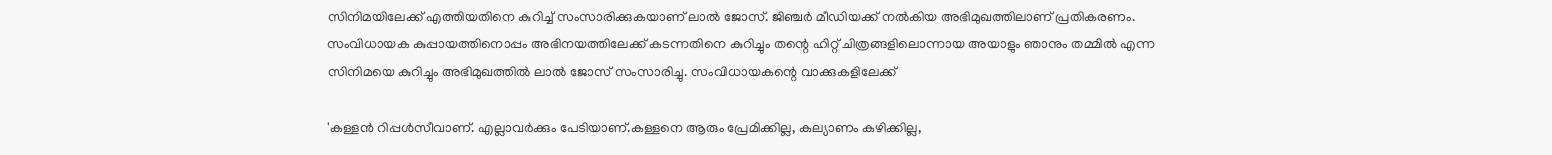സിനിമയിലേക്ക് എത്തിയതിനെ കുറിച്ച് സംസാരിക്കുകയാണ് ലാൽ ജോസ്. ജിഞ്ചർ മീഡിയക്ക് നൽകിയ അഭിമുഖത്തിലാണ് പ്രതികരണം. സംവിധായക കുപ്പായത്തിനൊപ്പം അഭിനയത്തിലേക്ക് കടന്നതിനെ കുറിച്ചും തന്റെ ഹിറ്റ് ചിത്രങ്ങളിലൊന്നായ അയാളും ഞാനും തമ്മിൽ എന്ന സിനിമയെ കുറിച്ചും അഭിമുഖത്തിൽ ലാൽ ജോസ് സംസാരിച്ചു. സംവിധായകന്റെ വാക്കുകളിലേക്ക്

'കള്ളൻ റിപ്പൾസീവാണ്. എല്ലാവർക്കും പേടിയാണ്.കള്ളനെ ആരും പ്രേമിക്കില്ല, കല്യാണം കഴിക്കില്ല,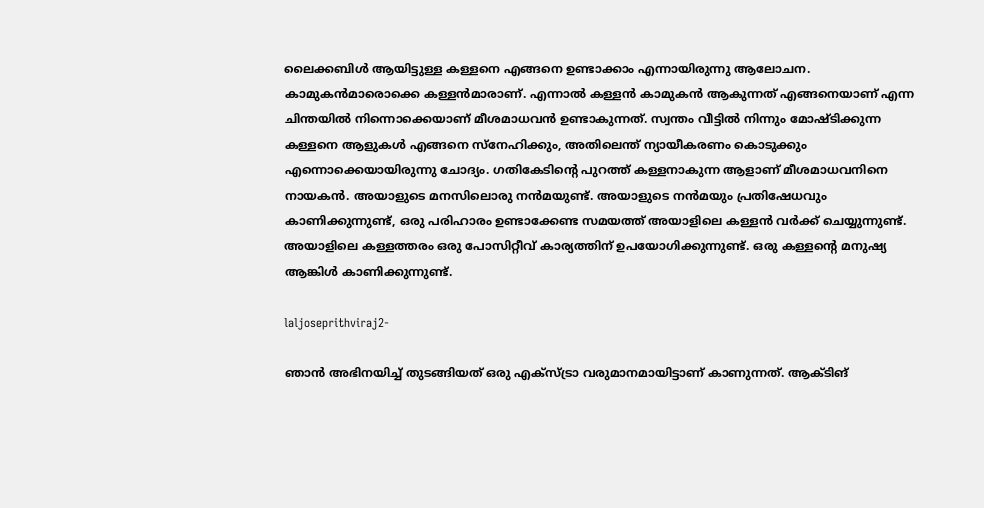ലൈക്കബിൾ ആയിട്ടുള്ള കള്ളനെ എങ്ങനെ ഉണ്ടാക്കാം എന്നായിരുന്നു ആലോചന. കാമുകൻമാരൊക്കെ കള്ളൻമാരാണ്. എന്നാൽ കള്ളൻ കാമുകൻ ആകുന്നത് എങ്ങനെയാണ് എന്ന ചിന്തയിൽ നിന്നൊക്കെയാണ് മീശമാധവൻ ഉണ്ടാകുന്നത്. സ്വന്തം വീട്ടിൽ നിന്നും മോഷ്ടിക്കുന്ന കള്ളനെ ആളുകൾ എങ്ങനെ സ്നേഹിക്കും, അതിലെന്ത് ന്യായീകരണം കൊടുക്കും എന്നൊക്കെയായിരുന്നു ചോദ്യം. ഗതികേടിന്റെ പുറത്ത് കള്ളനാകുന്ന ആളാണ് മീശമാധവനിനെ നായകൻ. അയാളുടെ മനസിലൊരു നൻമയുണ്ട്. അയാളുടെ നൻമയും പ്രതിഷേധവും കാണിക്കുന്നുണ്ട്, ഒരു പരിഹാരം ഉണ്ടാക്കേണ്ട സമയത്ത് അയാളിലെ കള്ളൻ വർക്ക് ചെയ്യുന്നുണ്ട്. അയാളിലെ കള്ളത്തരം ഒരു പോസിറ്റീവ് കാര്യത്തിന് ഉപയോഗിക്കുന്നുണ്ട്. ഒരു കള്ളന്റെ മനുഷ്യ ആങ്കിൾ കാണിക്കുന്നുണ്ട്.

laljoseprithviraj2-

ഞാൻ അഭിനയിച്ച് തുടങ്ങിയത് ഒരു എക്സ്ട്രാ വരുമാനമായിട്ടാണ് കാണുന്നത്. ആക്ടിങ്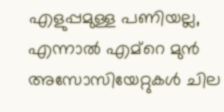എളുപ്പമുള്ള പണിയല്ല, എന്നാൽ എമ്‍റെ മുൻ അസോസിയേറ്റുകൾ ചില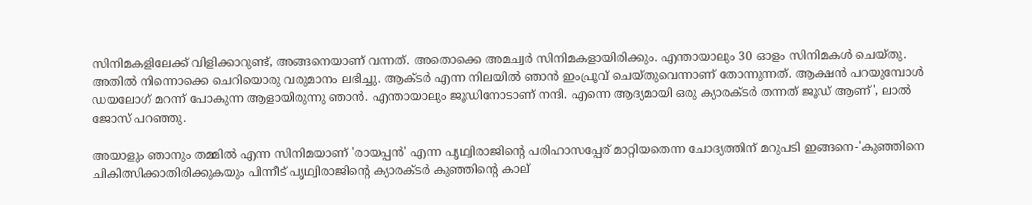സിനിമകളിലേക്ക് വിളിക്കാറുണ്ട്, അങ്ങനെയാണ് വന്നത്. അതൊക്കെ അമച്വർ സിനിമകളായിരിക്കും. എന്തായാലും 30 ഓളം സിനിമകൾ ചെയ്തു. അതിൽ നിന്നൊക്കെ ചെറിയൊരു വരുമാനം ലഭിച്ചു. ആക്ടർ എന്ന നിലയിൽ ഞാൻ ഇംപ്രൂവ് ചെയ്തുവെന്നാണ് തോന്നുന്നത്. ആക്ഷൻ പറയുമ്പോൾ ഡയലോഗ് മറന്ന് പോകുന്ന ആളായിരുന്നു ഞാൻ. എന്തായാലും ജൂഡിനോടാണ് നന്ദി. എന്നെ ആദ്യമായി ഒരു ക്യാരക്ടർ തന്നത് ജൂഡ് ആണ്', ലാൽ ജോസ് പറഞ്ഞു.

അയാളും ഞാനും തമ്മിൽ എന്ന സിനിമയാണ് 'രായപ്പൻ' എന്ന പൃഥ്വിരാജിന്റെ പരിഹാസപ്പേര് മാറ്റിയതെന്ന ചോദ്യത്തിന് മറുപടി ഇങ്ങനെ-'കുഞ്ഞിനെ ചികിത്സിക്കാതിരിക്കുകയും പിന്നീട് പൃഥ്വിരാജിന്റെ ക്യാരക്ടർ കുഞ്ഞിന്റെ കാല്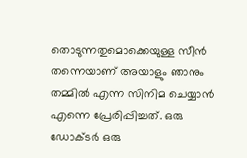തൊടുന്നതുമൊക്കെയുള്ള സീൻ തന്നെയാണ് അയാളും ഞാനും തമ്മിൽ എന്ന സിനിമ ചെയ്യാൻ എന്നെ പ്രേരിപ്പിച്ചത്. ഒരു ഡോക്ടർ ഒരു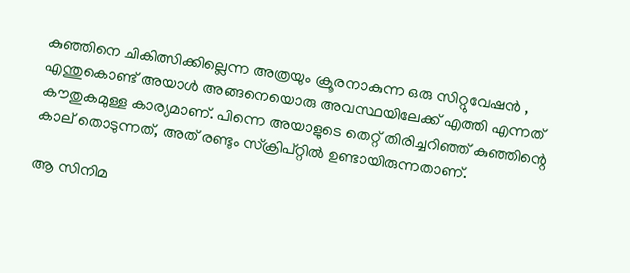കുഞ്ഞിനെ ചികിത്സിക്കില്ലെന്ന അത്രയും ക്രൂരനാകുന്ന ഒരു സിറ്റുവേഷൻ , എന്തുകൊണ്ട് അയാൾ അങ്ങനെയൊരു അവസ്ഥയിലേക്ക് എത്തി എന്നത് കൗതുകമുള്ള കാര്യമാണ്. പിന്നെ അയാളുടെ തെറ്റ് തിരിച്ചറിഞ്ഞ് കുഞ്ഞിന്റെ കാല് തൊടുന്നത്, അത് രണ്ടും സ്ക്രിപ്റ്റിൽ ഉണ്ടായിരുന്നതാണ്.

ആ സിനിമ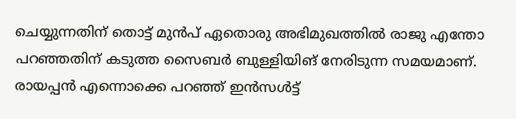ചെയ്യുന്നതിന് തൊട്ട് മുൻപ് ഏതൊരു അഭിമുഖത്തിൽ രാജു എന്തോ പറഞ്ഞതിന് കടുത്ത സൈബർ ബുള്ളിയിങ് നേരിടുന്ന സമയമാണ്. രായപ്പൻ എന്നൊക്കെ പറഞ്ഞ് ഇൻസൾട്ട്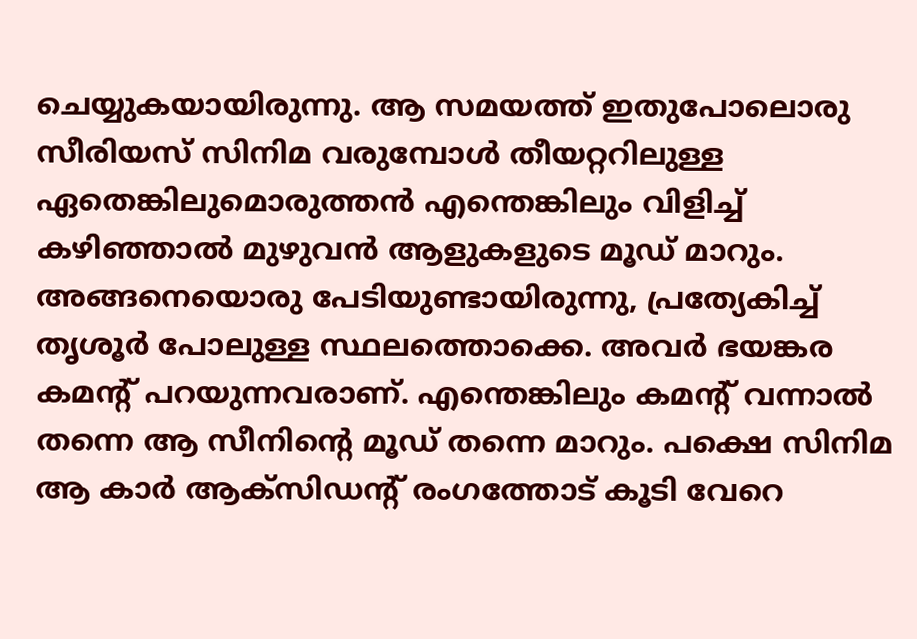ചെയ്യുകയായിരുന്നു. ആ സമയത്ത് ഇതുപോലൊരു സീരിയസ് സിനിമ വരുമ്പോൾ തീയറ്ററിലുള്ള ഏതെങ്കിലുമൊരുത്തൻ എന്തെങ്കിലും വിളിച്ച് കഴിഞ്ഞാൽ മുഴുവൻ ആളുകളുടെ മൂഡ് മാറും. അങ്ങനെയൊരു പേടിയുണ്ടായിരുന്നു, പ്രത്യേകിച്ച് തൃശൂർ പോലുള്ള സ്ഥലത്തൊക്കെ. അവർ ഭയങ്കര കമന്റ് പറയുന്നവരാണ്. എന്തെങ്കിലും കമന്റ് വന്നാൽ തന്നെ ആ സീനിന്റെ മൂഡ് തന്നെ മാറും. പക്ഷെ സിനിമ ആ കാർ ആക്സിഡന്റ് രംഗത്തോട് കൂടി വേറെ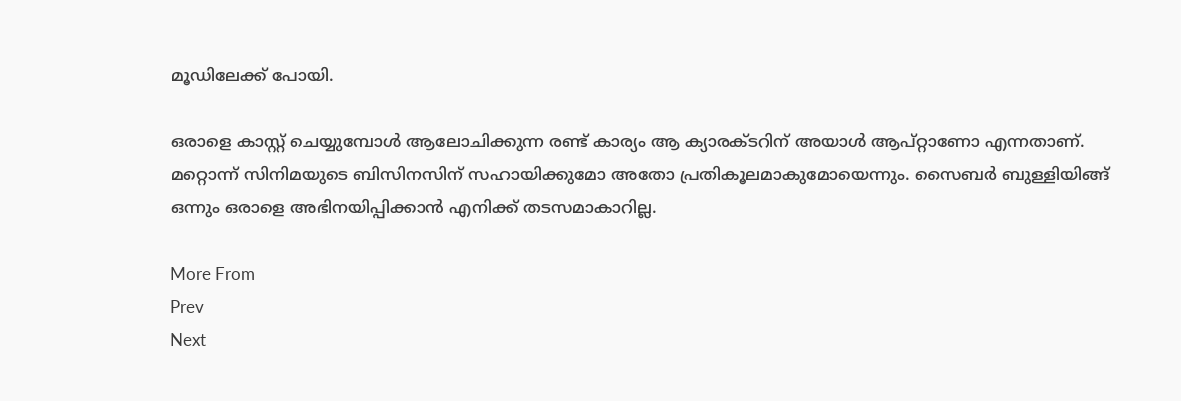മൂഡിലേക്ക് പോയി.

ഒരാളെ കാസ്റ്റ് ചെയ്യുമ്പോൾ ആലോചിക്കുന്ന രണ്ട് കാര്യം ആ ക്യാരക്ടറിന് അയാൾ ആപ്റ്റാണോ എന്നതാണ്. മറ്റൊന്ന് സിനിമയുടെ ബിസിനസിന് സഹായിക്കുമോ അതോ പ്രതികൂലമാകുമോയെന്നും. സൈബർ ബുള്ളിയിങ്ങ് ഒന്നും ഒരാളെ അഭിനയിപ്പിക്കാൻ എനിക്ക് തടസമാകാറില്ല.

More From
Prev
Next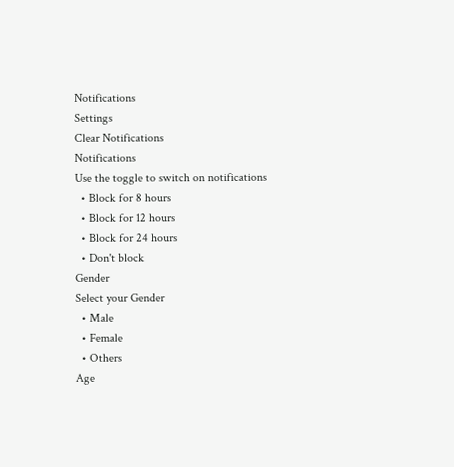Notifications
Settings
Clear Notifications
Notifications
Use the toggle to switch on notifications
  • Block for 8 hours
  • Block for 12 hours
  • Block for 24 hours
  • Don't block
Gender
Select your Gender
  • Male
  • Female
  • Others
Age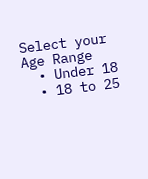Select your Age Range
  • Under 18
  • 18 to 25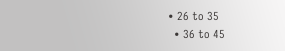• 26 to 35
  • 36 to 45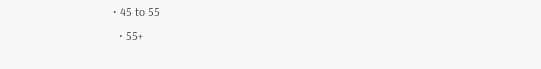• 45 to 55
  • 55+